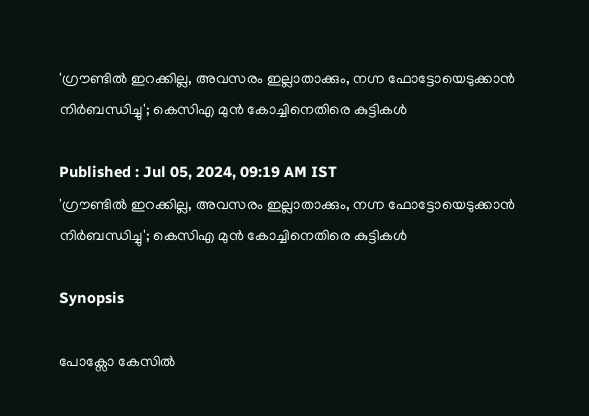'ഗ്രൗണ്ടിൽ ഇറക്കില്ല, അവസരം ഇല്ലാതാക്കും, നഗ്ന ഫോട്ടോയെടുക്കാൻ നിർബന്ധിച്ചു'; കെസിഎ മുൻ കോച്ചിനെതിരെ കുട്ടികൾ

Published : Jul 05, 2024, 09:19 AM IST
'ഗ്രൗണ്ടിൽ ഇറക്കില്ല, അവസരം ഇല്ലാതാക്കും, നഗ്ന ഫോട്ടോയെടുക്കാൻ നിർബന്ധിച്ചു'; കെസിഎ മുൻ കോച്ചിനെതിരെ കുട്ടികൾ

Synopsis

പോക്സോ കേസിൽ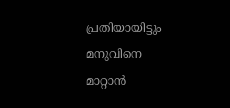പ്രതിയായിട്ടും മനുവിനെ മാറ്റാൻ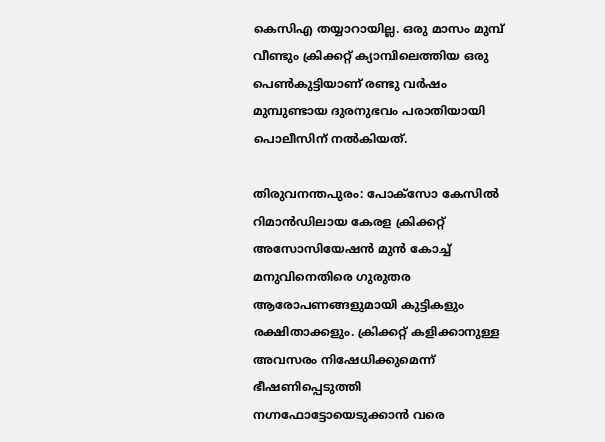കെസിഎ തയ്യാറായില്ല. ഒരു മാസം മുമ്പ് വീണ്ടും ക്രിക്കറ്റ് ക്യാമ്പിലെത്തിയ ഒരു പെണ്‍കുട്ടിയാണ് രണ്ടു വർഷം മുമ്പുണ്ടായ ദുരനുഭവം പരാതിയായി പൊലീസിന് നൽകിയത്.

തിരുവനന്തപുരം: പോക്സോ കേസിൽ റിമാൻഡിലായ കേരള ക്രിക്കറ്റ് അസോസിയേഷൻ മുൻ കോച്ച് മനുവിനെതിരെ ഗുരുതര ആരോപണങ്ങളുമായി കുട്ടികളും രക്ഷിതാക്കളും. ക്രിക്കറ്റ് കളിക്കാനുള്ള അവസരം നിഷേധിക്കുമെന്ന് ഭീഷണിപ്പെടുത്തി നഗ്നഫോട്ടോയെടുക്കാൻ വരെ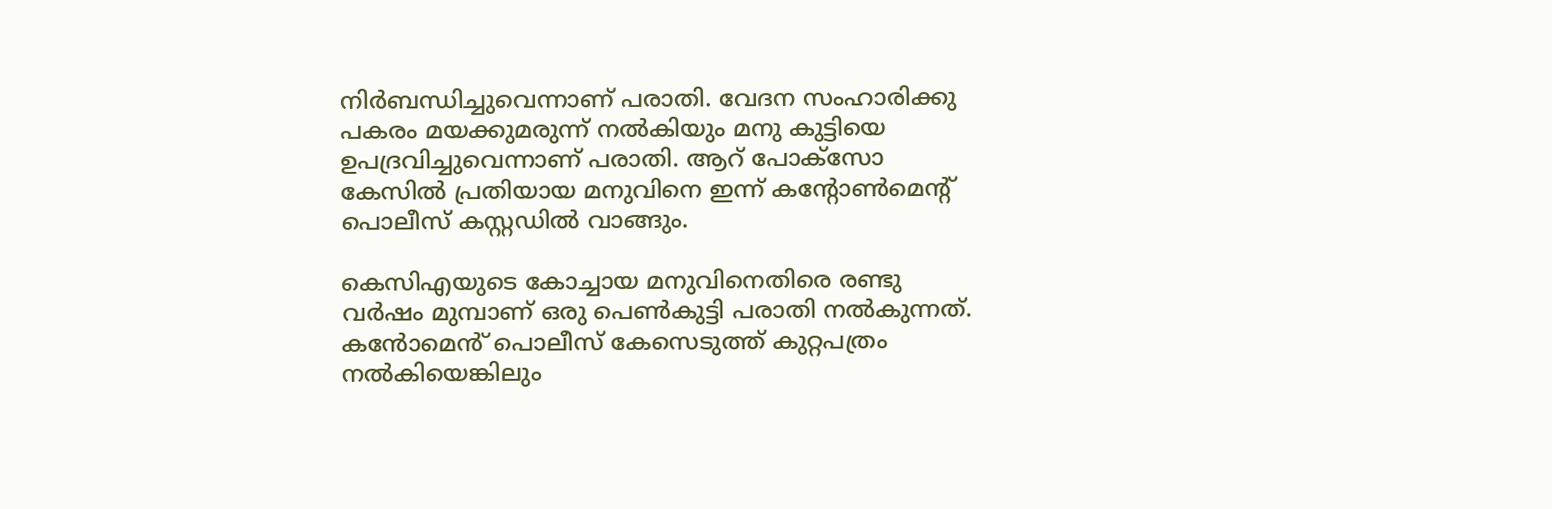നിർബന്ധിച്ചുവെന്നാണ് പരാതി. വേദന സംഹാരിക്കു പകരം മയക്കുമരുന്ന് നൽകിയും മനു കുട്ടിയെ ഉപദ്രവിച്ചുവെന്നാണ് പരാതി. ആറ് പോക്സോ കേസിൽ പ്രതിയായ മനുവിനെ ഇന്ന് കന്‍റോൺമെന്‍റ് പൊലീസ് കസ്റ്റഡിൽ വാങ്ങും.

കെസിഎയുടെ കോച്ചായ മനുവിനെതിരെ രണ്ടു വർഷം മുമ്പാണ് ഒരു പെണ്‍കുട്ടി പരാതി നൽകുന്നത്. കൻോമെൻ് പൊലീസ് കേസെടുത്ത് കുറ്റപത്രം നൽകിയെങ്കിലും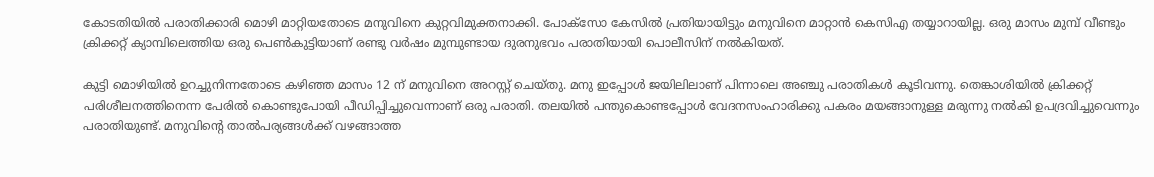കോടതിയിൽ പരാതിക്കാരി മൊഴി മാറ്റിയതോടെ മനുവിനെ കുറ്റവിമുക്തനാക്കി. പോക്സോ കേസിൽ പ്രതിയായിട്ടും മനുവിനെ മാറ്റാൻ കെസിഎ തയ്യാറായില്ല. ഒരു മാസം മുമ്പ് വീണ്ടും ക്രിക്കറ്റ് ക്യാമ്പിലെത്തിയ ഒരു പെണ്‍കുട്ടിയാണ് രണ്ടു വർഷം മുമ്പുണ്ടായ ദുരനുഭവം പരാതിയായി പൊലീസിന് നൽകിയത്.

കുട്ടി മൊഴിയിൽ ഉറച്ചുനിന്നതോടെ കഴിഞ്ഞ മാസം 12 ന് മനുവിനെ അറസ്റ്റ് ചെയ്തു. മനു ഇപ്പോൾ ജയിലിലാണ് പിന്നാലെ അഞ്ചു പരാതികള്‍ കൂടിവന്നു. തെങ്കാശിയിൽ ക്രിക്കറ്റ് പരിശീലനത്തിനെന്ന പേരിൽ കൊണ്ടുപോയി പീഡിപ്പിച്ചുവെന്നാണ് ഒരു പരാതി. തലയിൽ പന്തുകൊണ്ടപ്പോള്‍ വേദനസംഹാരിക്കു പകരം മയങ്ങാനുള്ള മരുന്നു നൽകി ഉപദ്രവിച്ചുവെന്നും പരാതിയുണ്ട്. മനുവിന്‍റെ താൽപര്യങ്ങള്‍ക്ക് വഴങ്ങാത്ത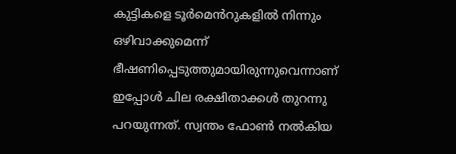കുട്ടികളെ ടൂർമെൻറുകളിൽ നിന്നും ഒഴിവാക്കുമെന്ന് ഭീഷണിപ്പെടുത്തുമായിരുന്നുവെന്നാണ് ഇപ്പോള്‍ ചില രക്ഷിതാക്കള്‍ തുറന്നു പറയുന്നത്. സ്വന്തം ഫോണ്‍ നൽകിയ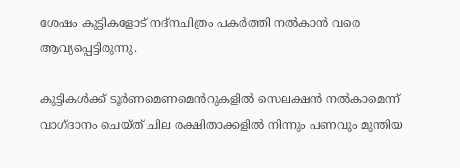ശേഷം കുട്ടികളോട് നദ്നചിത്രം പകർത്തി നൽകാൻ വരെ ആവ്യപ്പെട്ടിരുന്നു.

കുട്ടികള്‍ക്ക് ടൂർണമെണമെൻറുകളിൽ സെലക്ഷൻ നൽകാമെന്ന് വാഗ്ദാനം ചെയ്ത് ചില രക്ഷിതാക്കളിൽ നിന്നും പണവും മുന്തിയ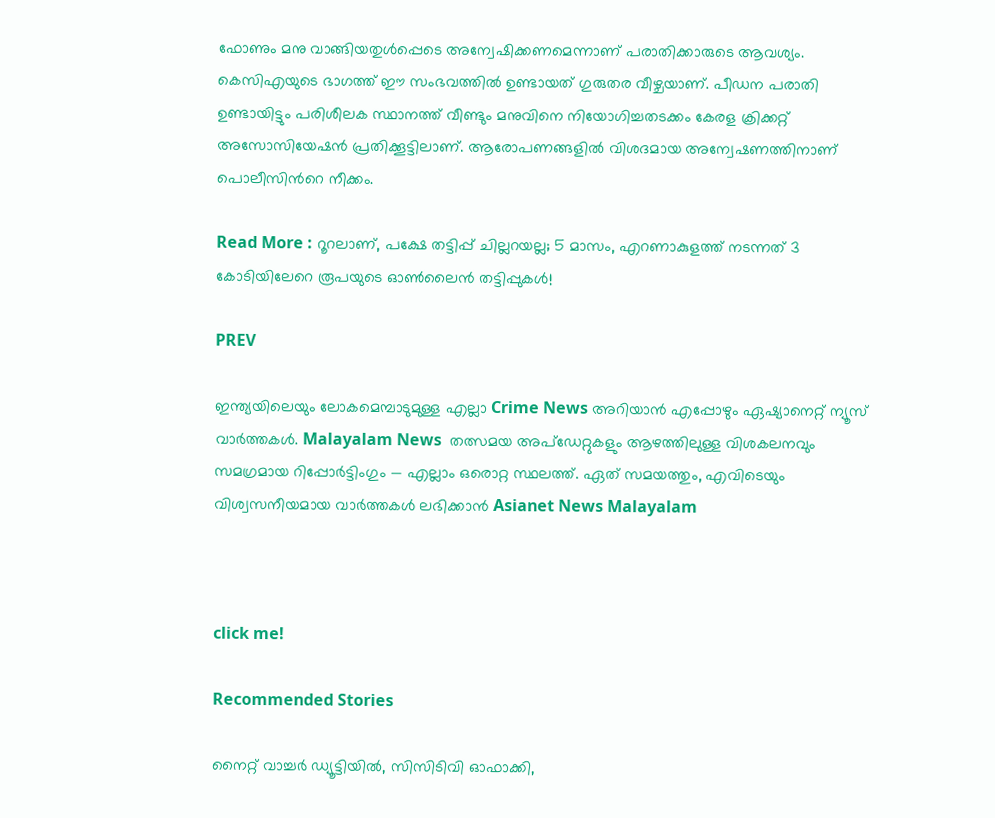ഫോണും മനു വാങ്ങിയതുള്‍പ്പെടെ അന്വേഷിക്കണമെന്നാണ് പരാതിക്കാരുടെ ആവശ്യം. കെസിഎയുടെ ഭാഗത്ത് ഈ സംഭവത്തിൽ ഉണ്ടായത് ഗുരുതര വീഴ്ചയാണ്. പീഡന പരാതി ഉണ്ടായിട്ടും പരിശീലക സ്ഥാനത്ത് വീണ്ടും മനുവിനെ നിയോഗിച്ചതടക്കം കേരള ക്രിക്കറ്റ് അസോസിയേഷൻ പ്രതിക്കൂട്ടിലാണ്. ആരോപണങ്ങളിൽ വിശദമായ അന്വേഷണത്തിനാണ് പൊലീസിന്‍റെ നീക്കം.

Read More : റൂറലാണ്, പക്ഷേ തട്ടിപ്പ് ചില്ലറയല്ല; 5 മാസം, എറണാകുളത്ത് നടന്നത് 3 കോടിയിലേറെ രൂപയുടെ ഓൺലൈൻ തട്ടിപ്പുകൾ!

PREV

ഇന്ത്യയിലെയും ലോകമെമ്പാടുമുള്ള എല്ലാ Crime News അറിയാൻ എപ്പോഴും ഏഷ്യാനെറ്റ് ന്യൂസ് വാർത്തകൾ. Malayalam News  തത്സമയ അപ്‌ഡേറ്റുകളും ആഴത്തിലുള്ള വിശകലനവും സമഗ്രമായ റിപ്പോർട്ടിംഗും — എല്ലാം ഒരൊറ്റ സ്ഥലത്ത്. ഏത് സമയത്തും, എവിടെയും വിശ്വസനീയമായ വാർത്തകൾ ലഭിക്കാൻ Asianet News Malayalam



click me!

Recommended Stories

നൈറ്റ് വാച്ചർ ഡ്യൂട്ടിയിൽ, സിസിടിവി ഓഫാക്കി,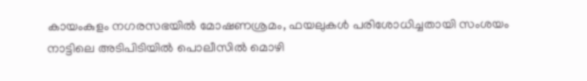കായംകുളം നഗരസഭയിൽ മോഷണശ്രമം, ഫയലുകൾ പരിശോധിച്ചതായി സംശയം
നാട്ടിലെ അടിപിടിയിൽ പൊലീസിൽ മൊഴി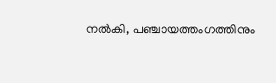നൽകി, പഞ്ചായത്തംഗത്തിനും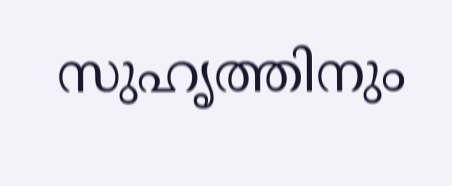സുഹൃത്തിനും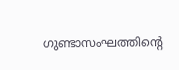ഗുണ്ടാസംഘത്തിന്റെ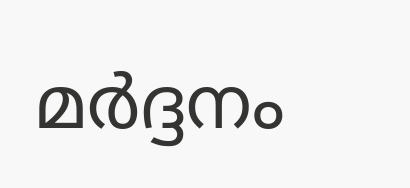മർദ്ദനം